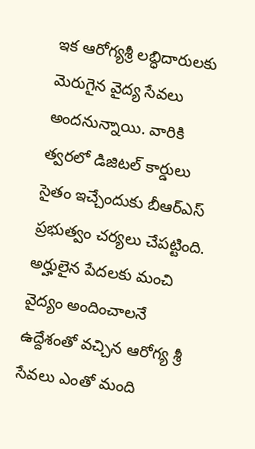ఇక ఆరోగ్యశ్రీ లబ్ధిదారులకు మెరుగైన వైద్య సేవలు అందనున్నాయి. వారికి త్వరలో డిజిటల్ కార్డులు సైతం ఇచ్చేందుకు బీఆర్ఎస్ ప్రభుత్వం చర్యలు చేపట్టింది. అర్హులైన పేదలకు మంచి వైద్యం అందించాలనే ఉద్దేశంతో వచ్చిన ఆరోగ్య శ్రీ సేవలు ఎంతో మంది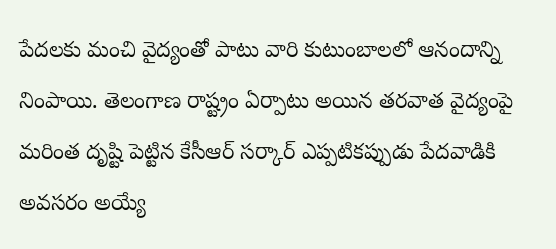పేదలకు మంచి వైద్యంతో పాటు వారి కుటుంబాలలో ఆనందాన్ని నింపాయి. తెలంగాణ రాష్ట్రం ఏర్పాటు అయిన తరవాత వైద్యంపై మరింత దృష్టి పెట్టిన కేసీఆర్ సర్కార్ ఎప్పటికప్పుడు పేదవాడికి అవసరం అయ్యే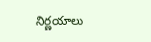నిర్ణయాలు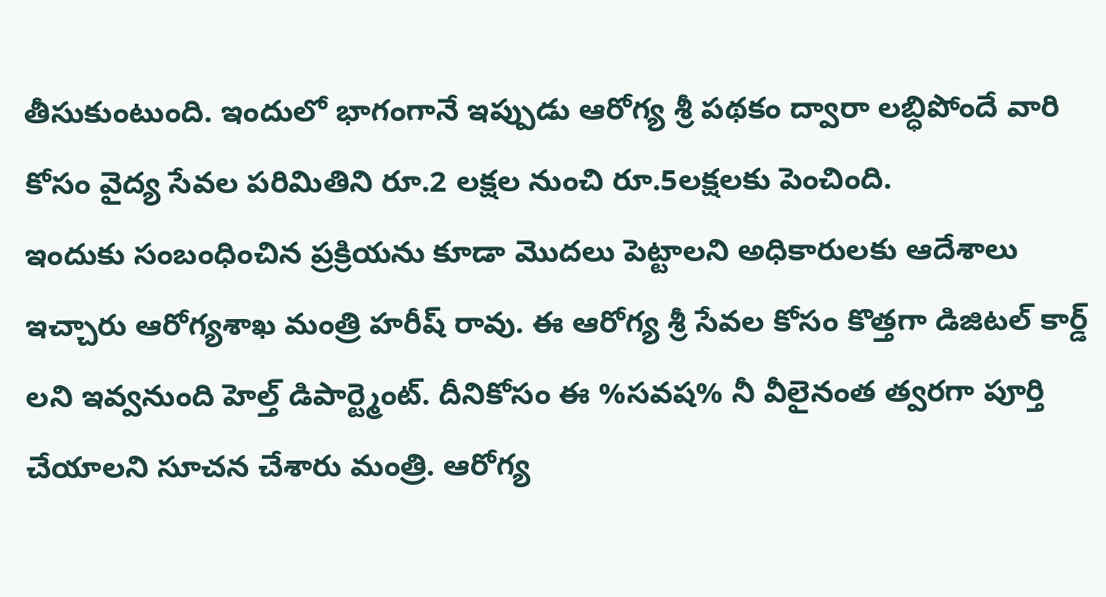తీసుకుంటుంది. ఇందులో భాగంగానే ఇప్పుడు ఆరోగ్య శ్రీ పథకం ద్వారా లబ్ధిపోందే వారి కోసం వైద్య సేవల పరిమితిని రూ.2 లక్షల నుంచి రూ.5లక్షలకు పెంచింది.
ఇందుకు సంబంధించిన ప్రక్రియను కూడా మొదలు పెట్టాలని అధికారులకు ఆదేశాలు ఇచ్చారు ఆరోగ్యశాఖ మంత్రి హరీష్ రావు. ఈ ఆరోగ్య శ్రీ సేవల కోసం కొత్తగా డిజిటల్ కార్డ్ లని ఇవ్వనుంది హెల్త్ డిపార్ట్మెంట్. దీనికోసం ఈ %సవష% నీ వీలైనంత త్వరగా పూర్తి చేయాలని సూచన చేశారు మంత్రి. ఆరోగ్య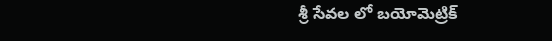శ్రీ సేవల లో బయోమెట్రిక్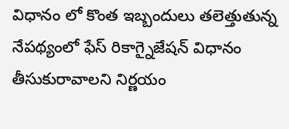విధానం లో కొంత ఇబ్బందులు తలెత్తుతున్న నేపథ్యంలో ఫేస్ రికాగ్నైజేషన్ విధానం తీసుకురావాలని నిర్ణయం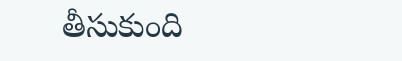తీసుకుంది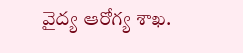వైద్య ఆరోగ్య శాఖ.